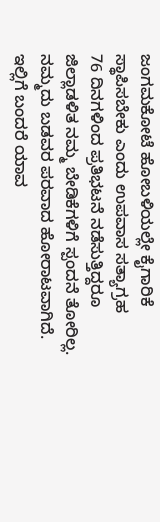ಜಂಗಮಕೋಟೆ ಹೋಬಳಿಯಲ್ಲೇ ಕೈಗಾರಿಕೆ ಸ್ಥಾಪಿಸಬೇಕು ಎಂದು ಉಪವಾಸ ಸತ್ಯಾಗ್ರಹ
76 ದಿನಗಳಿಂದ ಪ್ರತಿಭಟನೆ ನಡೆಸುತ್ತಿದ್ದರೂ ಜಿಲ್ಲಾಡಳಿತ ನಮ್ಮ ಬೇಡಿಕೆಗಳಿಗೆ ಸ್ಪಂದನೆ ತೋರಿಲ್ಲ. ನಮ್ಮದು ಬಡವರ ಪರವಾದ ಹೋರಾಟವಾಗಿದೆ. ಇಲ್ಲಿಗೆ ಬಂದರೆ ಯಾವ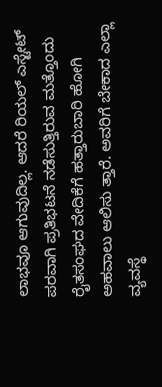ಲಾಭವೂ ಆಗುವುದಿಲ್ಲ. ಆದರೆ ರಿಯಲ್ ಎಸ್ಟೇಟ್ ಪರವಾಗಿ ಪ್ರತಿಭಟನೆ ನಡೆಸುತ್ತಿರುವ ಮತ್ತೊಂದು ರೈತಸಂಘದ ವೇದಿಕೆಗೆ ಹತ್ತಾರುಬಾರಿ ಹೋಗಿ ಅಹವಾಲು ಆಲಿಸು ತ್ತಾರೆ. ಅವರಿಗೆ ಬೇಕಾದ ಎಲ್ಲಾ ವ್ಯವಸ್ಥೆ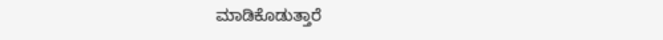ಮಾಡಿಕೊಡುತ್ತಾರೆ